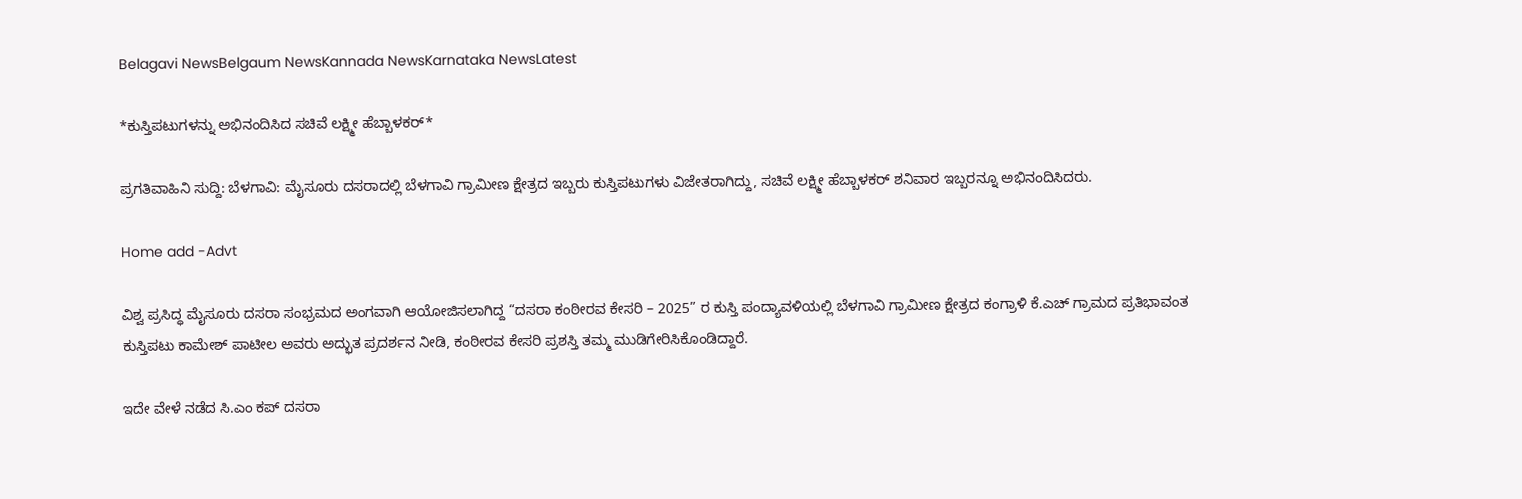Belagavi NewsBelgaum NewsKannada NewsKarnataka NewsLatest

*ಕುಸ್ತಿಪಟುಗಳನ್ನು ಅಭಿನಂದಿಸಿದ ಸಚಿವೆ ಲಕ್ಷ್ಮೀ ಹೆಬ್ಬಾಳಕರ್*

ಪ್ರಗತಿವಾಹಿನಿ ಸುದ್ದಿ: ಬೆಳಗಾವಿ: ಮೈಸೂರು ದಸರಾದಲ್ಲಿ ಬೆಳಗಾವಿ ಗ್ರಾಮೀಣ ಕ್ಷೇತ್ರದ ಇಬ್ಬರು ಕುಸ್ತಿಪಟುಗಳು ವಿಜೇತರಾಗಿದ್ದು, ಸಚಿವೆ ಲಕ್ಷ್ಮೀ ಹೆಬ್ಬಾಳಕರ್ ಶನಿವಾರ ಇಬ್ಬರನ್ನೂ ಅಭಿನಂದಿಸಿದರು.

Home add -Advt

ವಿಶ್ವ ಪ್ರಸಿದ್ಧ ಮೈಸೂರು ದಸರಾ ಸಂಭ್ರಮದ ಅಂಗವಾಗಿ ಆಯೋಜಿಸಲಾಗಿದ್ದ “ದಸರಾ ಕಂಠೀರವ ಕೇಸರಿ – 2025” ರ ಕುಸ್ತಿ ಪಂದ್ಯಾವಳಿಯಲ್ಲಿ ಬೆಳಗಾವಿ ಗ್ರಾಮೀಣ ಕ್ಷೇತ್ರದ ಕಂಗ್ರಾಳಿ ಕೆ.ಎಚ್ ಗ್ರಾಮದ ಪ್ರತಿಭಾವಂತ ಕುಸ್ತಿಪಟು ಕಾಮೇಶ್ ಪಾಟೀಲ ಅವರು ಅದ್ಭುತ ಪ್ರದರ್ಶನ ನೀಡಿ, ಕಂಠೀರವ ಕೇಸರಿ ಪ್ರಶಸ್ತಿ ತಮ್ಮ ಮುಡಿಗೇರಿಸಿಕೊಂಡಿದ್ದಾರೆ.

ಇದೇ ವೇಳೆ ನಡೆದ ಸಿ.ಎಂ ಕಪ್ ದಸರಾ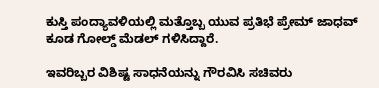ಕುಸ್ತಿ ಪಂದ್ಯಾವಳಿಯಲ್ಲಿ ಮತ್ತೊಬ್ಬ ಯುವ ಪ್ರತಿಭೆ ಪ್ರೇಮ್ ಜಾಧವ್ ಕೂಡ ಗೋಲ್ಡ್ ಮೆಡಲ್ ಗಳಿಸಿದ್ದಾರೆ.

ಇವರಿಬ್ಬರ ವಿಶಿಷ್ಟ ಸಾಧನೆಯನ್ನು ಗೌರವಿಸಿ ಸಚಿವರು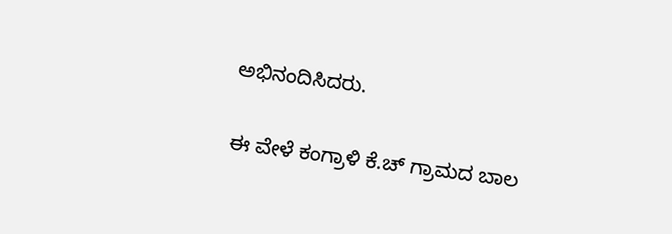ಅಭಿನಂದಿಸಿದರು.

ಈ ವೇಳೆ ಕಂಗ್ರಾಳಿ ಕೆ.ಚ್ ಗ್ರಾಮದ ಬಾಲ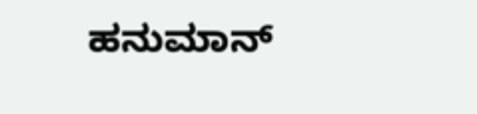ಹನುಮಾನ್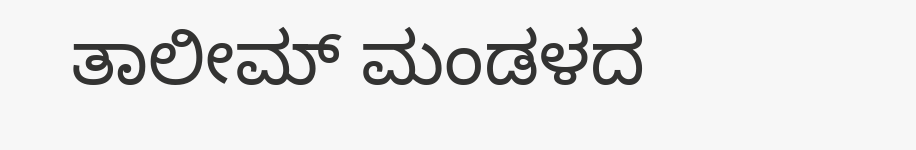ತಾಲೀಮ್ ಮಂಡಳದ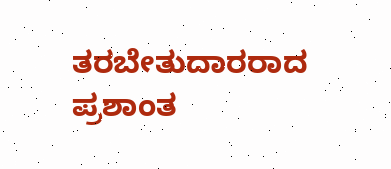ತರಬೇತುದಾರರಾದ ಪ್ರಶಾಂತ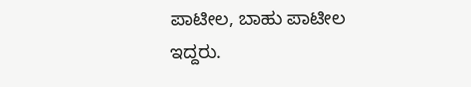ಪಾಟೀಲ, ಬಾಹು ಪಾಟೀಲ ಇದ್ದರು.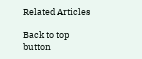Related Articles

Back to top button